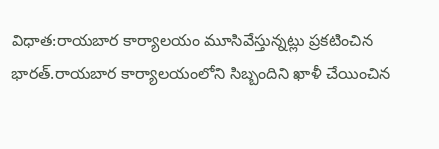విధాత:రాయబార కార్యాలయం మూసివేస్తున్నట్లు ప్రకటించిన భారత్.రాయబార కార్యాలయంలోని సిబ్బందిని ఖాళీ చేయించిన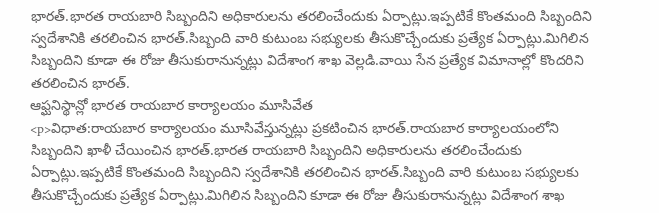భారత్.భారత రాయబారి సిబ్బందిని అధికారులను తరలించేందుకు ఏర్పాట్లు.ఇప్పటికే కొంతమంది సిబ్బందిని స్వదేశానికి తరలించిన భారత్.సిబ్బంది వారి కుటుంబ సభ్యులకు తీసుకొచ్చేందుకు ప్రత్యేక ఏర్పాట్లు.మిగిలిన సిబ్బందిని కూడా ఈ రోజు తీసుకురానున్నట్లు విదేశాంగ శాఖ వెల్లడి.వాయి సేన ప్రత్యేక విమానాల్లో కొందరిని తరలించిన భారత్.
ఆఫ్ఘనిస్థాన్లో భారత రాయబార కార్యాలయం మూసివేత
<p>విధాత:రాయబార కార్యాలయం మూసివేస్తున్నట్లు ప్రకటించిన భారత్.రాయబార కార్యాలయంలోని సిబ్బందిని ఖాళీ చేయించిన భారత్.భారత రాయబారి సిబ్బందిని అధికారులను తరలించేందుకు ఏర్పాట్లు.ఇప్పటికే కొంతమంది సిబ్బందిని స్వదేశానికి తరలించిన భారత్.సిబ్బంది వారి కుటుంబ సభ్యులకు తీసుకొచ్చేందుకు ప్రత్యేక ఏర్పాట్లు.మిగిలిన సిబ్బందిని కూడా ఈ రోజు తీసుకురానున్నట్లు విదేశాంగ శాఖ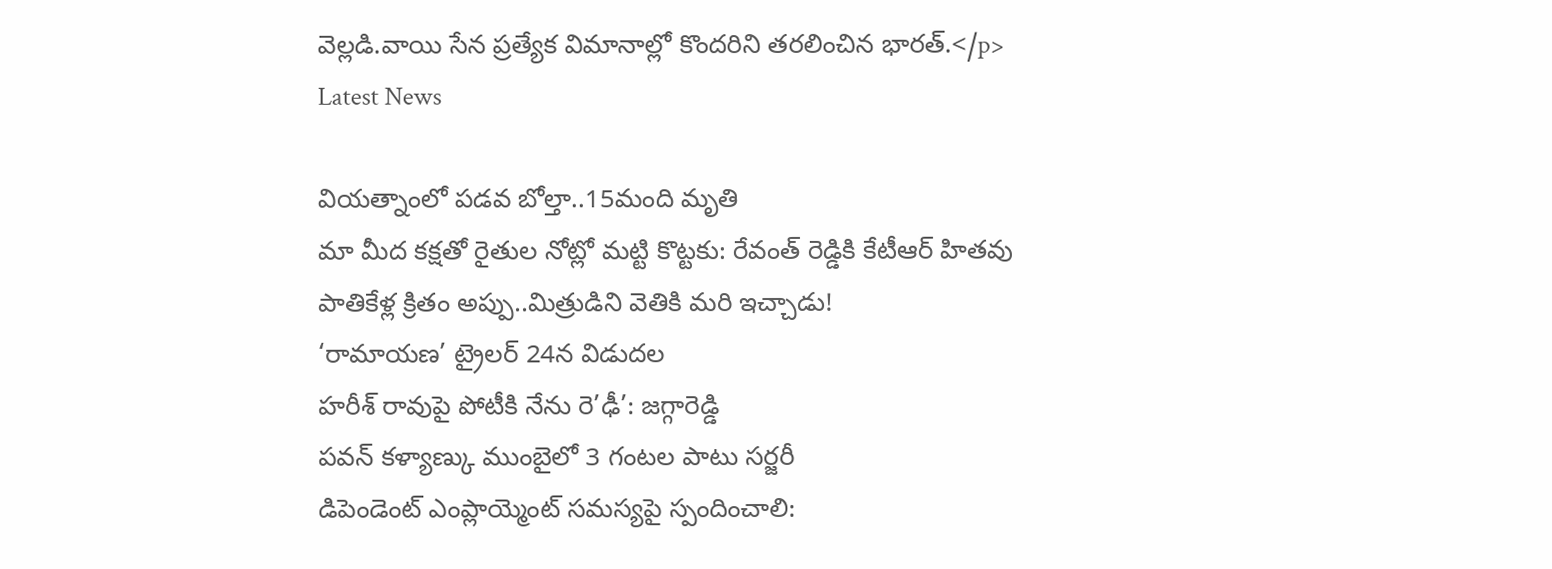వెల్లడి.వాయి సేన ప్రత్యేక విమానాల్లో కొందరిని తరలించిన భారత్.</p>
Latest News

వియత్నాంలో పడవ బోల్తా..15మంది మృతి
మా మీద కక్షతో రైతుల నోట్లో మట్టి కొట్టకు: రేవంత్ రెడ్డికి కేటీఆర్ హితవు
పాతికేళ్ల క్రితం అప్పు..మిత్రుడిని వెతికి మరి ఇచ్చాడు!
‘రామాయణ’ ట్రైలర్ 24న విడుదల
హరీశ్ రావుపై పోటీకి నేను రె’ఢీ’: జగ్గారెడ్డి
పవన్ కళ్యాణ్కు ముంబైలో 3 గంటల పాటు సర్జరీ
డిపెండెంట్ ఎంప్లాయ్మెంట్ సమస్యపై స్పందించాలి: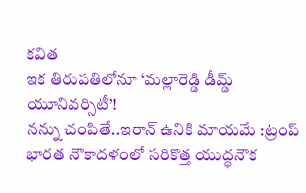కవిత
ఇక తిరుపతిలోనూ ‘మల్లారెడ్డి డీమ్డ్ యూనివర్సిటీ’!
నన్ను చంపితే..ఇరాన్ ఉనికి మాయమే :ట్రంప్
భారత నౌకాదళంలో సరికొత్త యుద్ధనౌక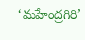‘మహేంద్రగిరి’